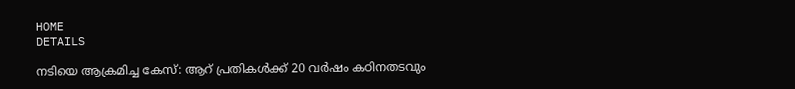HOME
DETAILS

നടിയെ ആക്രമിച്ച കേസ്: ആറ് പ്രതികൾക്ക് 20 വർഷം കഠിനതടവും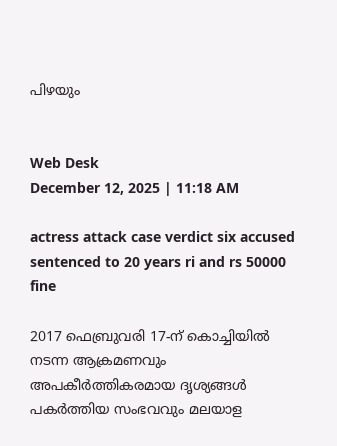പിഴയും


Web Desk
December 12, 2025 | 11:18 AM

actress attack case verdict six accused sentenced to 20 years ri and rs 50000 fine

2017 ഫെബ്രുവരി 17-ന് കൊച്ചിയിൽ നടന്ന ആക്രമണവും അപകീർത്തികരമായ ദൃശ്യങ്ങൾ പകർത്തിയ സംഭവവും മലയാള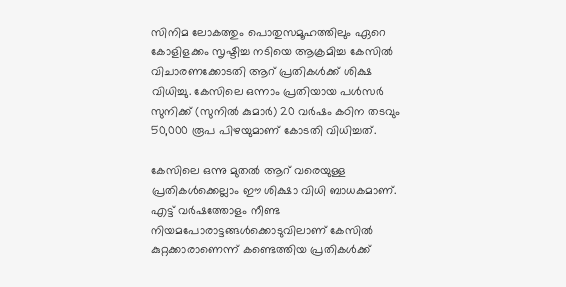സിനിമ ലോകത്തും പൊതുസമൂഹത്തിലും ഏറെ കോളിളക്കം സൃഷ്ടിച്ച നടിയെ ആക്രമിച്ച കേസിൽ വിചാരണക്കോടതി ആറ് പ്രതികൾക്ക് ശിക്ഷ വിധിച്ചു. കേസിലെ ഒന്നാം പ്രതിയായ പൾസർ സുനിക്ക് (സുനിൽ കുമാർ) 20 വർഷം കഠിന തടവും 50,000 രൂപ പിഴയുമാണ് കോടതി വിധിച്ചത്.

കേസിലെ ഒന്നു മുതൽ ആറ് വരെയുള്ള പ്രതികൾക്കെല്ലാം ഈ ശിക്ഷാ വിധി ബാധകമാണ്. എട്ട് വർഷത്തോളം നീണ്ട നിയമപോരാട്ടങ്ങൾക്കൊടുവിലാണ് കേസിൽ കുറ്റക്കാരാണെന്ന് കണ്ടെത്തിയ പ്രതികൾക്ക്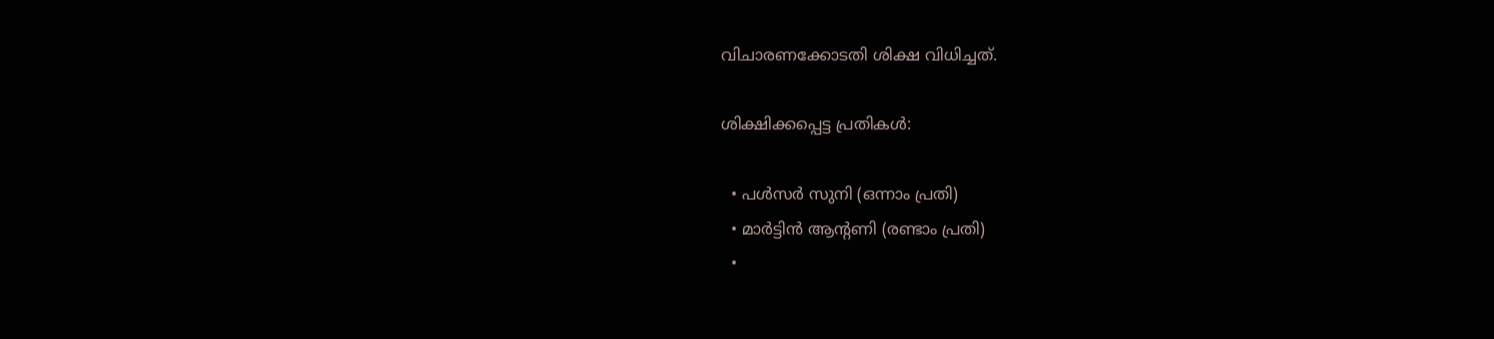വിചാരണക്കോടതി ശിക്ഷ വിധിച്ചത്.

ശിക്ഷിക്കപ്പെട്ട പ്രതികൾ:

  • പൾസർ സുനി (ഒന്നാം പ്രതി)
  • മാർട്ടിൻ ആന്റണി (രണ്ടാം പ്രതി)
  •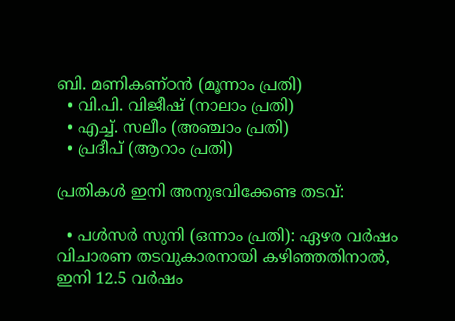ബി. മണികണ്ഠൻ (മൂന്നാം പ്രതി)
  • വി.പി. വിജീഷ് (നാലാം പ്രതി)
  • എച്ച്. സലീം (അഞ്ചാം പ്രതി)
  • പ്രദീപ് (ആറാം പ്രതി)

പ്രതികൾ ഇനി അനുഭവിക്കേണ്ട തടവ്:

  • പൾസർ സുനി (ഒന്നാം പ്രതി): ഏഴര വർഷം വിചാരണ തടവുകാരനായി കഴിഞ്ഞതിനാൽ, ഇനി 12.5 വർഷം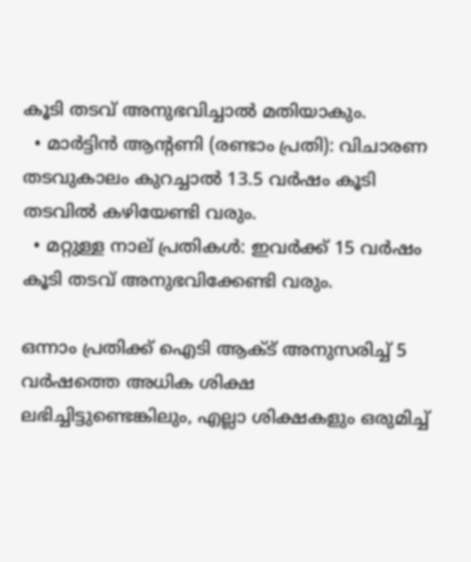കൂടി തടവ് അനുഭവിച്ചാൽ മതിയാകും.
  • മാർട്ടിൻ ആന്റണി (രണ്ടാം പ്രതി): വിചാരണ തടവുകാലം കുറച്ചാൽ 13.5 വർഷം കൂടി തടവിൽ കഴിയേണ്ടി വരും.
  • മറ്റുള്ള നാല് പ്രതികൾ: ഇവർക്ക് 15 വർഷം കൂടി തടവ് അനുഭവിക്കേണ്ടി വരും.

ഒന്നാം പ്രതിക്ക് ഐടി ആക്‌ട് അനുസരിച്ച് 5 വർഷത്തെ അധിക ശിക്ഷ ലഭിച്ചിട്ടുണ്ടെങ്കിലും, എല്ലാ ശിക്ഷകളും ഒരുമിച്ച്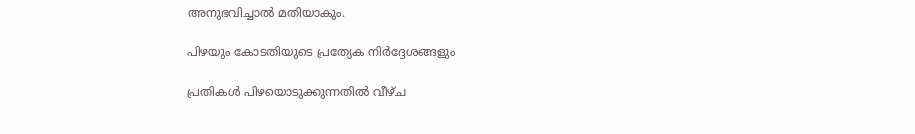അനുഭവിച്ചാൽ മതിയാകും.

പിഴയും കോടതിയുടെ പ്രത്യേക നിർദ്ദേശങ്ങളും

പ്രതികൾ പിഴയൊടുക്കുന്നതിൽ വീഴ്ച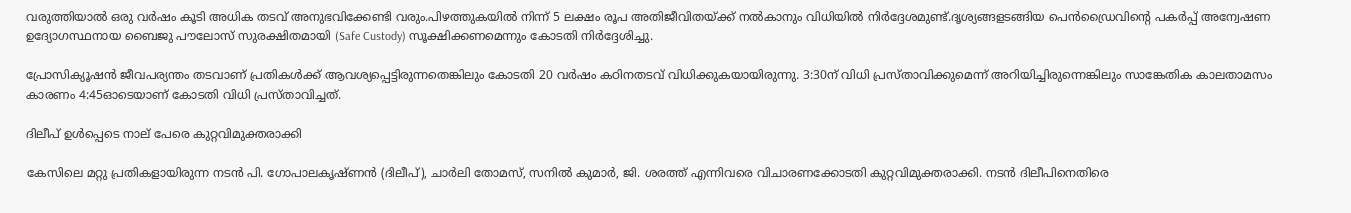വരുത്തിയാൽ ഒരു വർഷം കൂടി അധിക തടവ് അനുഭവിക്കേണ്ടി വരും.പിഴത്തുകയിൽ നിന്ന് 5 ലക്ഷം രൂപ അതിജീവിതയ്ക്ക് നൽകാനും വിധിയിൽ നിർദ്ദേശമുണ്ട്.ദൃശ്യങ്ങളടങ്ങിയ പെൻഡ്രൈവിൻ്റെ പകർപ്പ് അന്വേഷണ ഉദ്യോഗസ്ഥനായ ബൈജു പൗലോസ് സുരക്ഷിതമായി (Safe Custody) സൂക്ഷിക്കണമെന്നും കോടതി നിർദ്ദേശിച്ചു.

പ്രോസിക്യൂഷൻ ജീവപര്യന്തം തടവാണ് പ്രതികൾക്ക് ആവശ്യപ്പെട്ടിരുന്നതെങ്കിലും കോടതി 20 വർഷം കഠിനതടവ് വിധിക്കുകയായിരുന്നു. 3:30ന് വിധി പ്രസ്താവിക്കുമെന്ന് അറിയിച്ചിരുന്നെങ്കിലും സാങ്കേതിക കാലതാമസം കാരണം 4:45ഓടെയാണ് കോടതി വിധി പ്രസ്താവിച്ചത്.

ദിലീപ് ഉൾപ്പെടെ നാല് പേരെ കുറ്റവിമുക്തരാക്കി

കേസിലെ മറ്റു പ്രതികളായിരുന്ന നടൻ പി. ഗോപാലകൃഷ്ണൻ (ദിലീപ്), ചാർലി തോമസ്, സനിൽ കുമാർ, ജി. ശരത്ത് എന്നിവരെ വിചാരണക്കോടതി കുറ്റവിമുക്തരാക്കി. നടൻ ദിലീപിനെതിരെ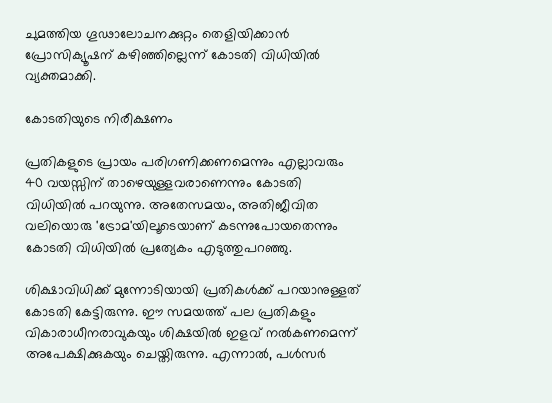ചുമത്തിയ ഗൂഢാലോചനക്കുറ്റം തെളിയിക്കാൻ പ്രോസിക്യൂഷന് കഴിഞ്ഞില്ലെന്ന് കോടതി വിധിയിൽ വ്യക്തമാക്കി.

കോടതിയുടെ നിരീക്ഷണം

പ്രതികളുടെ പ്രായം പരിഗണിക്കണമെന്നും എല്ലാവരും 40 വയസ്സിന് താഴെയുള്ളവരാണെന്നും കോടതി വിധിയിൽ പറയുന്നു. അതേസമയം, അതിജീവിത വലിയൊരു 'ട്രോമ'യിലൂടെയാണ് കടന്നുപോയതെന്നും കോടതി വിധിയിൽ പ്രത്യേകം എടുത്തുപറഞ്ഞു.

ശിക്ഷാവിധിക്ക് മുന്നോടിയായി പ്രതികൾക്ക് പറയാനുള്ളത് കോടതി കേട്ടിരുന്നു. ഈ സമയത്ത് പല പ്രതികളും വികാരാധീനരാവുകയും ശിക്ഷയിൽ ഇളവ് നൽകണമെന്ന് അപേക്ഷിക്കുകയും ചെയ്തിരുന്നു. എന്നാൽ, പൾസർ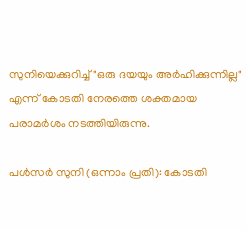സുനിയെക്കുറിച്ച് "ഒരു ദയയും അർഹിക്കുന്നില്ല" എന്ന് കോടതി നേരത്തെ ശക്തമായ പരാമർശം നടത്തിയിരുന്നു.

പൾസർ സുനി (ഒന്നാം പ്രതി): കോടതി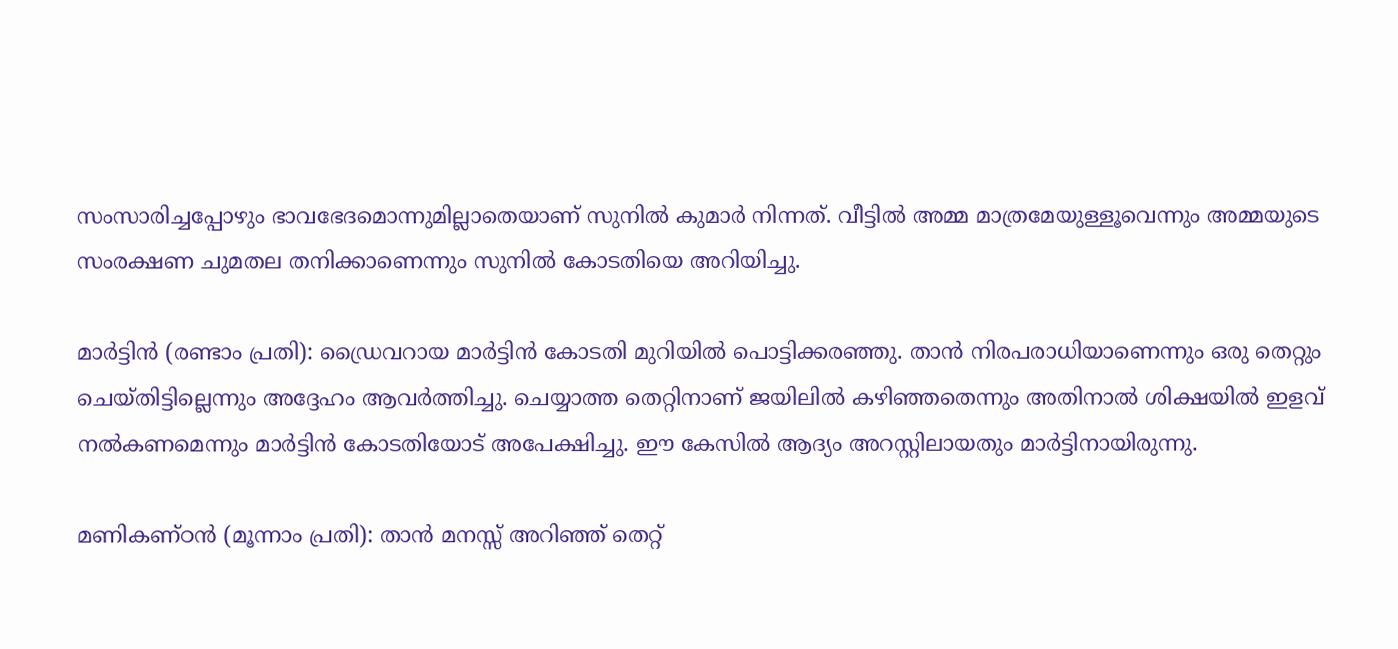സംസാരിച്ചപ്പോഴും ഭാവഭേദമൊന്നുമില്ലാതെയാണ് സുനിൽ കുമാർ നിന്നത്. വീട്ടിൽ അമ്മ മാത്രമേയുള്ളൂവെന്നും അമ്മയുടെ സംരക്ഷണ ചുമതല തനിക്കാണെന്നും സുനിൽ കോടതിയെ അറിയിച്ചു.

മാർട്ടിൻ (രണ്ടാം പ്രതി): ഡ്രൈവറായ മാർട്ടിൻ കോടതി മുറിയിൽ പൊട്ടിക്കരഞ്ഞു. താൻ നിരപരാധിയാണെന്നും ഒരു തെറ്റും ചെയ്തിട്ടില്ലെന്നും അദ്ദേഹം ആവർത്തിച്ചു. ചെയ്യാത്ത തെറ്റിനാണ് ജയിലിൽ കഴിഞ്ഞതെന്നും അതിനാൽ ശിക്ഷയിൽ ഇളവ് നൽകണമെന്നും മാർട്ടിൻ കോടതിയോട് അപേക്ഷിച്ചു. ഈ കേസിൽ ആദ്യം അറസ്റ്റിലായതും മാർട്ടിനായിരുന്നു.

മണികണ്ഠൻ (മൂന്നാം പ്രതി): താൻ മനസ്സ് അറിഞ്ഞ് തെറ്റ്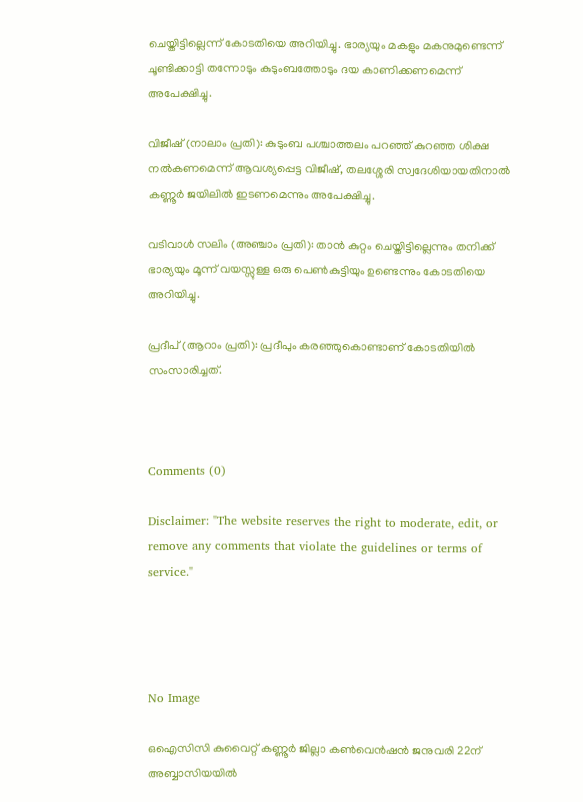ചെയ്തിട്ടില്ലെന്ന് കോടതിയെ അറിയിച്ചു. ഭാര്യയും മകളും മകനുമുണ്ടെന്ന് ചൂണ്ടിക്കാട്ടി തന്നോടും കുടുംബത്തോടും ദയ കാണിക്കണമെന്ന് അപേക്ഷിച്ചു.

വിജീഷ് (നാലാം പ്രതി): കുടുംബ പശ്ചാത്തലം പറഞ്ഞ് കുറഞ്ഞ ശിക്ഷ നൽകണമെന്ന് ആവശ്യപ്പെട്ട വിജീഷ്, തലശ്ശേരി സ്വദേശിയായതിനാൽ കണ്ണൂർ ജയിലിൽ ഇടണമെന്നും അപേക്ഷിച്ചു.

വടിവാൾ സലിം (അഞ്ചാം പ്രതി): താൻ കുറ്റം ചെയ്തിട്ടില്ലെന്നും തനിക്ക് ഭാര്യയും മൂന്ന് വയസ്സുള്ള ഒരു പെൺകുട്ടിയും ഉണ്ടെന്നും കോടതിയെ അറിയിച്ചു.

പ്രദീപ് (ആറാം പ്രതി): പ്രദീപും കരഞ്ഞുകൊണ്ടാണ് കോടതിയിൽ സംസാരിച്ചത്.



Comments (0)

Disclaimer: "The website reserves the right to moderate, edit, or remove any comments that violate the guidelines or terms of service."




No Image

ഒഐസിസി കുവൈറ്റ് കണ്ണൂര്‍ ജില്ലാ കണ്‍വെന്‍ഷന്‍ ജനുവരി 22ന് അബ്ബാസിയയില്‍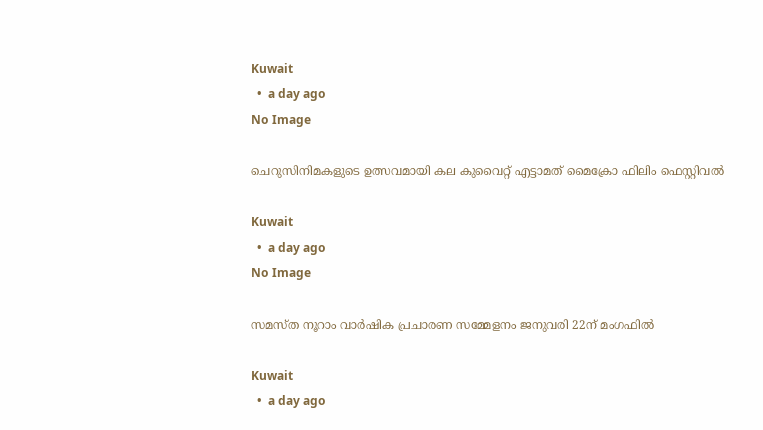Kuwait
  •  a day ago
No Image

ചെറുസിനിമകളുടെ ഉത്സവമായി കല കുവൈറ്റ് എട്ടാമത് മൈക്രോ ഫിലിം ഫെസ്റ്റിവല്‍

Kuwait
  •  a day ago
No Image

സമസ്ത നൂറാം വാര്‍ഷിക പ്രചാരണ സമ്മേളനം ജനുവരി 22ന് മംഗഫില്‍

Kuwait
  •  a day ago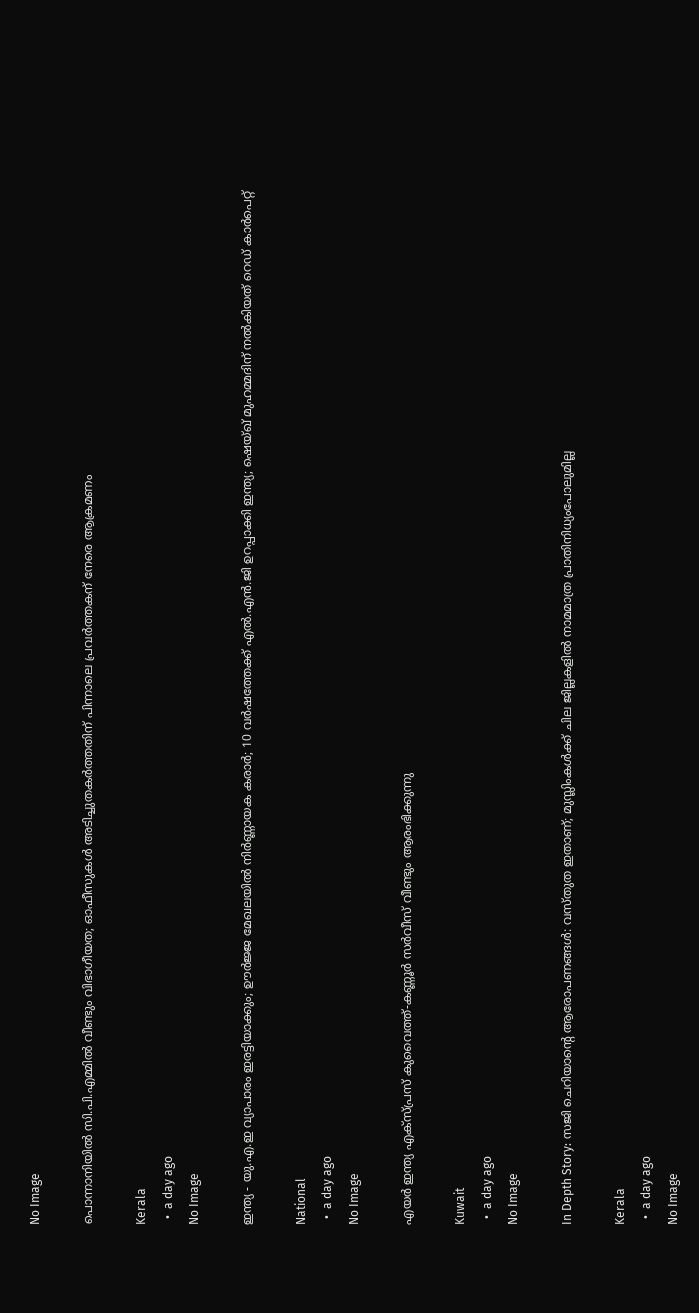No Image

പൊന്നാനിയിൽ സി.പി.എമ്മിൽ വീണ്ടും വിഭാഗീയത; ഓഫീസുകൾ അടിച്ചുതകർത്തതിന് പിന്നാലെ പ്രവർത്തകന് നേരെ ആക്രമണം

Kerala
  •  a day ago
No Image

ഇന്ത്യ - യു.എ.ഇ വ്യാപാരം ഇരട്ടിയാക്കും; ഊർജ്ജ മേഖലയിൽ നിർണ്ണായക കരാർ; 10 വർഷത്തേക്ക് എൽ.എൻ.ജി ഉറപ്പാക്കി ഇന്ത്യ; ഷെയ്ഖ് മുഹമ്മദിന് നൽകിയത് റെഡ് കാർപെറ്റ്

National
  •  a day ago
No Image

എയര്‍ ഇന്ത്യ എക്‌സ്പ്രസ് കുവൈത്ത്-കണ്ണൂര്‍ സര്‍വീസ് വീണ്ടും ആരംഭിക്കുന്നു

Kuwait
  •  a day ago
No Image

In Depth Story: സജി ചെറിയാന്റെ ആരോപണങ്ങള്‍: വസ്തുത ഇതാണ്; മുസ്ലിംകള്‍ക്ക് ചില ജില്ലകളില്‍ നാമമാത്ര പ്രാതിനിധ്യംപോലുമില്ല

Kerala
  •  a day ago
No Image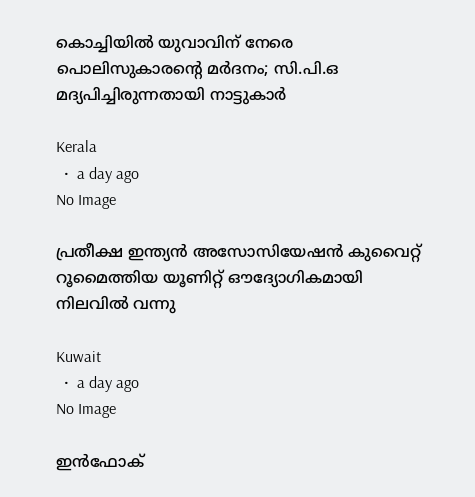കൊച്ചിയിൽ യുവാവിന് നേരെ പൊലിസുകാരൻ്റെ മർദനം; സി.പി.ഒ മദ്യപിച്ചിരുന്നതായി നാട്ടുകാർ

Kerala
  •  a day ago
No Image

പ്രതീക്ഷ ഇന്ത്യന്‍ അസോസിയേഷന്‍ കുവൈറ്റ് റൂമൈത്തിയ യൂണിറ്റ് ഔദ്യോഗികമായി നിലവില്‍ വന്നു

Kuwait
  •  a day ago
No Image

ഇന്‍ഫോക്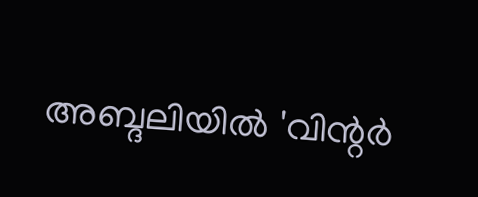അബ്ദലിയില്‍ 'വിന്റര്‍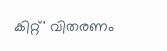കിറ്റ്' വിതരണം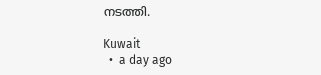നടത്തി.

Kuwait
  •  a day ago